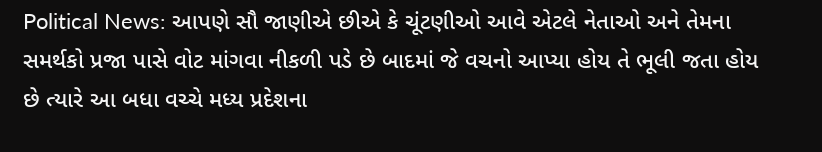Political News: આપણે સૌ જાણીએ છીએ કે ચૂંટણીઓ આવે એટલે નેતાઓ અને તેમના સમર્થકો પ્રજા પાસે વોટ માંગવા નીકળી પડે છે બાદમાં જે વચનો આપ્યા હોય તે ભૂલી જતા હોય છે ત્યારે આ બધા વચ્ચે મધ્ય પ્રદેશના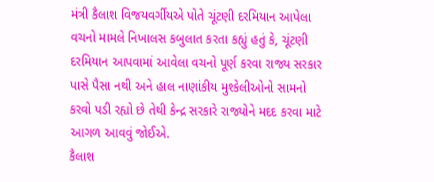મંત્રી કૈલાશ વિજયવર્ગીયએ પોતે ચૂંટણી દરમિયાન આપેલા વચનો મામલે નિખાલસ કબુલાત કરતા કહ્યું હતું કે, ચૂંટણી દરમિયાન આપવામાં આવેલા વચનો પૂર્ણ કરવા રાજ્ય સરકાર પાસે પૈસા નથી અને હાલ નાણાંકીય મુશ્કેલીઓનો સામનો કરવો પડી રહ્યો છે તેથી કેન્દ્ર સરકારે રાજ્યોને મદદ કરવા માટે આગળ આવવું જોઈએ.
કૈલાશ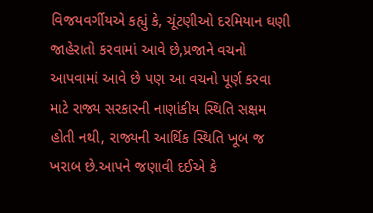વિજયવર્ગીયએ કહ્યું કે, ચૂંટણીઓ દરમિયાન ઘણી જાહેરાતો કરવામાં આવે છે,પ્રજાને વચનો આપવામાં આવે છે પણ આ વચનો પૂર્ણ કરવા માટે રાજ્ય સરકારની નાણાંકીય સ્થિતિ સક્ષમ હોતી નથી, રાજ્યની આર્થિક સ્થિતિ ખૂબ જ ખરાબ છે.આપને જણાવી દઈએ કે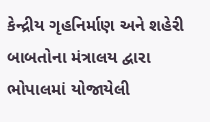કેન્દ્રીય ગૃહનિર્માણ અને શહેરી બાબતોના મંત્રાલય દ્વારા ભોપાલમાં યોજાયેલી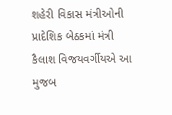શહેરી વિકાસ મંત્રીઓની પ્રાદેશિક બેઠકમાં મંત્રી કૈલાશ વિજયવર્ગીયએ આ મુજબ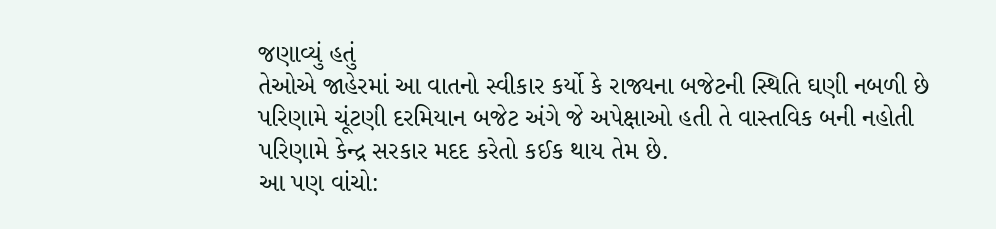જણાવ્યું હતું
તેઓએ જાહેરમાં આ વાતનો સ્વીકાર કર્યો કે રાજ્યના બજેટની સ્થિતિ ઘણી નબળી છે પરિણામે ચૂંટણી દરમિયાન બજેટ અંગે જે અપેક્ષાઓ હતી તે વાસ્તવિક બની નહોતી પરિણામે કેન્દ્ર સરકાર મદદ કરેતો કઈક થાય તેમ છે.
આ પણ વાંચો: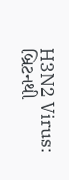H3N2 Virus: બ્રિટનથી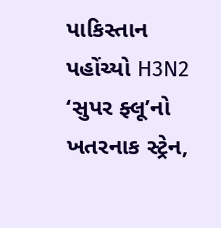પાકિસ્તાન પહોંચ્યો H3N2 ‘સુપર ફ્લૂ’નો ખતરનાક સ્ટ્રેન,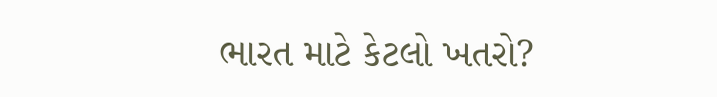ભારત માટે કેટલો ખતરો?